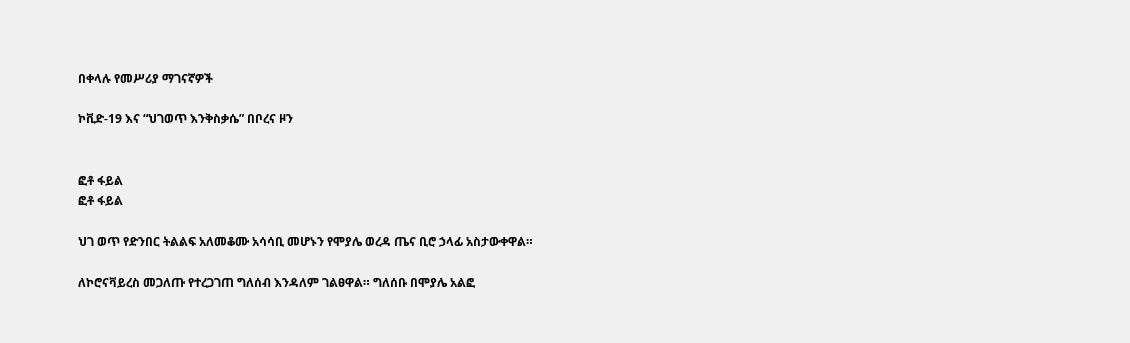በቀላሉ የመሥሪያ ማገናኛዎች

ኮቪድ-19 እና “ህገወጥ እንቅስቃሴ” በቦረና ዞን


ፎቶ ፋይል
ፎቶ ፋይል

ህገ ወጥ የድንበር ትልልፍ አለመቆሙ አሳሳቢ መሆኑን የሞያሌ ወረዳ ጤና ቢሮ ኃላፊ አስታውቀዋል።

ለኮሮናቫይረስ መጋለጡ የተረጋገጠ ግለሰብ እንዳለም ገልፀዋል። ግለሰቡ በሞያሌ አልፎ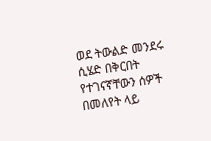ወደ ትውልድ መንደሩ ሲሄድ በቅርበት የተገናኛቸውን ሰዎች በመለየት ላይ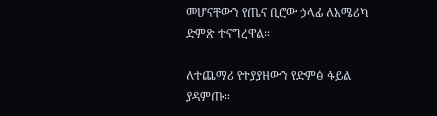መሆናቸውን የጤና ቢሮው ኃላፊ ለአሜሪካ ድምጽ ተናግረዋል።

ለተጨማሪ የተያያዘውን የድምፅ ፋይል ያዳምጡ።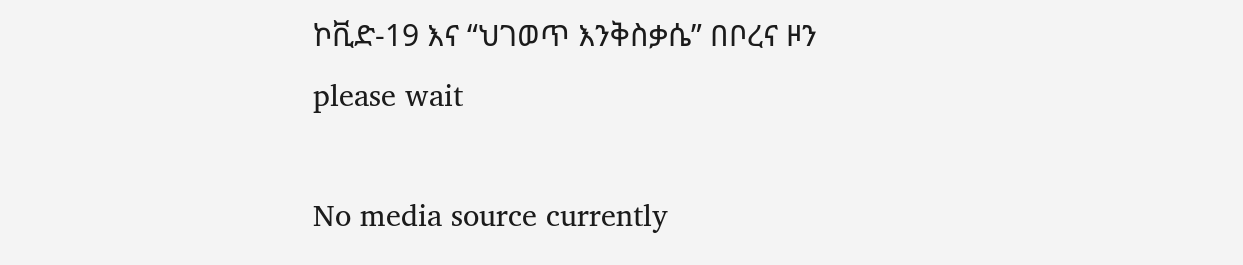ኮቪድ-19 እና “ህገወጥ እንቅስቃሴ” በቦረና ዞን
please wait

No media source currently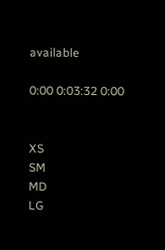available

0:00 0:03:32 0:00


XS
SM
MD
LG